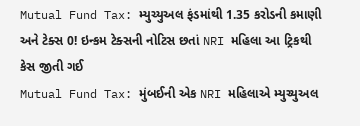Mutual Fund Tax: મ્યુચ્યુઅલ ફંડમાંથી 1.35 કરોડની કમાણી અને ટેક્સ 0! ઇન્કમ ટેક્સની નોટિસ છતાં NRI મહિલા આ ટ્રિકથી કેસ જીતી ગઈ
Mutual Fund Tax: મુંબઈની એક NRI મહિલાએ મ્યુચ્યુઅલ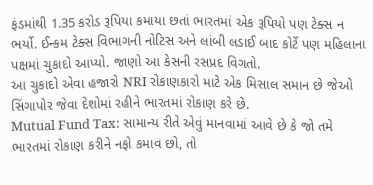ફંડમાંથી 1.35 કરોડ રૂપિયા કમાયા છતાં ભારતમાં એક રૂપિયો પણ ટેક્સ ન ભર્યો. ઈન્કમ ટેક્સ વિભાગની નોટિસ અને લાંબી લડાઈ બાદ કોર્ટે પણ મહિલાના પક્ષમાં ચુકાદો આપ્યો. જાણો આ કેસની રસપ્રદ વિગતો.
આ ચુકાદો એવા હજારો NRI રોકાણકારો માટે એક મિસાલ સમાન છે જેઓ સિંગાપોર જેવા દેશોમાં રહીને ભારતમાં રોકાણ કરે છે.
Mutual Fund Tax: સામાન્ય રીતે એવું માનવામાં આવે છે કે જો તમે ભારતમાં રોકાણ કરીને નફો કમાવ છો, તો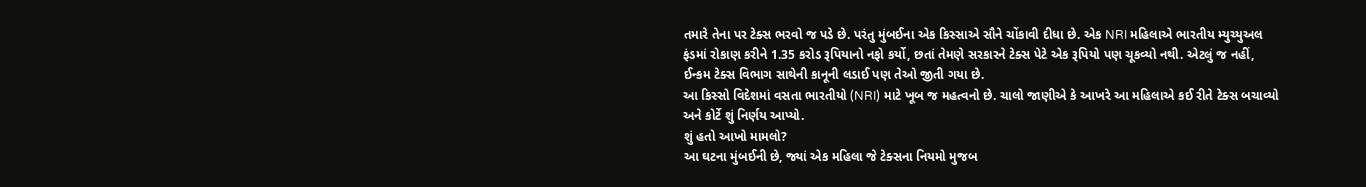તમારે તેના પર ટેક્સ ભરવો જ પડે છે. પરંતુ મુંબઈના એક કિસ્સાએ સૌને ચોંકાવી દીધા છે. એક NRI મહિલાએ ભારતીય મ્યુચ્યુઅલ ફંડમાં રોકાણ કરીને 1.35 કરોડ રૂપિયાનો નફો કર્યો, છતાં તેમણે સરકારને ટેક્સ પેટે એક રૂપિયો પણ ચૂકવ્યો નથી. એટલું જ નહીં, ઈન્કમ ટેક્સ વિભાગ સાથેની કાનૂની લડાઈ પણ તેઓ જીતી ગયા છે.
આ કિસ્સો વિદેશમાં વસતા ભારતીયો (NRI) માટે ખૂબ જ મહત્વનો છે. ચાલો જાણીએ કે આખરે આ મહિલાએ કઈ રીતે ટેક્સ બચાવ્યો અને કોર્ટે શું નિર્ણય આપ્યો.
શું હતો આખો મામલો?
આ ઘટના મુંબઈની છે, જ્યાં એક મહિલા જે ટેક્સના નિયમો મુજબ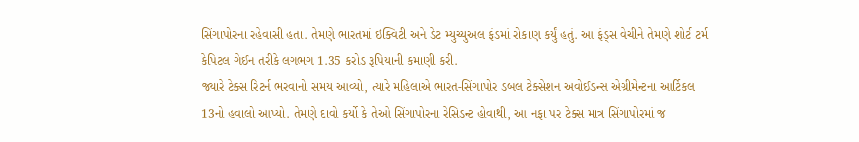સિંગાપોરના રહેવાસી હતા. તેમણે ભારતમાં ઇક્વિટી અને ડેટ મ્યુચ્યુઅલ ફંડમાં રોકાણ કર્યું હતું. આ ફંડ્સ વેચીને તેમણે શોર્ટ ટર્મ કેપિટલ ગેઈન તરીકે લગભગ 1.35 કરોડ રૂપિયાની કમાણી કરી.
જ્યારે ટેક્સ રિટર્ન ભરવાનો સમય આવ્યો, ત્યારે મહિલાએ ભારત-સિંગાપોર ડબલ ટેક્સેશન અવોઈડન્સ એગ્રીમેન્ટના આર્ટિકલ 13નો હવાલો આપ્યો. તેમણે દાવો કર્યો કે તેઓ સિંગાપોરના રેસિડન્ટ હોવાથી, આ નફા પર ટેક્સ માત્ર સિંગાપોરમાં જ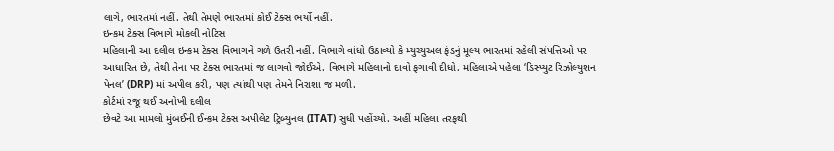લાગે, ભારતમાં નહીં. તેથી તેમણે ભારતમાં કોઈ ટેક્સ ભર્યો નહીં.
ઇન્કમ ટેક્સ વિભાગે મોકલી નોટિસ
મહિલાની આ દલીલ ઇન્કમ ટેક્સ વિભાગને ગળે ઉતરી નહીં. વિભાગે વાંધો ઉઠાવ્યો કે મ્યુચ્યુઅલ ફંડનું મૂલ્ય ભારતમાં રહેલી સંપત્તિઓ પર આધારિત છે, તેથી તેના પર ટેક્સ ભારતમાં જ લાગવો જોઈએ. વિભાગે મહિલાનો દાવો ફગાવી દીધો. મહિલાએ પહેલા ‘ડિસ્પ્યુટ રિઝોલ્યુશન પેનલ’ (DRP) માં અપીલ કરી, પણ ત્યાંથી પણ તેમને નિરાશા જ મળી.
કોર્ટમાં રજૂ થઈ અનોખી દલીલ
છેવટે આ મામલો મુંબઈની ઈન્કમ ટેક્સ અપીલેટ ટ્રિબ્યુનલ (ITAT) સુધી પહોંચ્યો. અહીં મહિલા તરફથી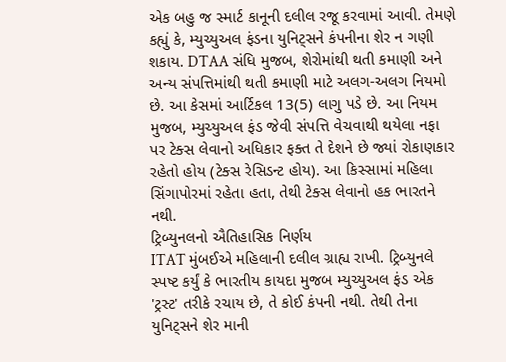એક બહુ જ સ્માર્ટ કાનૂની દલીલ રજૂ કરવામાં આવી. તેમણે કહ્યું કે, મ્યુચ્યુઅલ ફંડના યુનિટ્સને કંપનીના શેર ન ગણી શકાય. DTAA સંધિ મુજબ, શેરોમાંથી થતી કમાણી અને અન્ય સંપત્તિમાંથી થતી કમાણી માટે અલગ-અલગ નિયમો છે. આ કેસમાં આર્ટિકલ 13(5) લાગુ પડે છે. આ નિયમ મુજબ, મ્યુચ્યુઅલ ફંડ જેવી સંપત્તિ વેચવાથી થયેલા નફા પર ટેક્સ લેવાનો અધિકાર ફક્ત તે દેશને છે જ્યાં રોકાણકાર રહેતો હોય (ટેક્સ રેસિડન્ટ હોય). આ કિસ્સામાં મહિલા સિંગાપોરમાં રહેતા હતા, તેથી ટેક્સ લેવાનો હક ભારતને નથી.
ટ્રિબ્યુનલનો ઐતિહાસિક નિર્ણય
ITAT મુંબઈએ મહિલાની દલીલ ગ્રાહ્ય રાખી. ટ્રિબ્યુનલે સ્પષ્ટ કર્યું કે ભારતીય કાયદા મુજબ મ્યુચ્યુઅલ ફંડ એક 'ટ્રસ્ટ' તરીકે રચાય છે, તે કોઈ કંપની નથી. તેથી તેના યુનિટ્સને શેર માની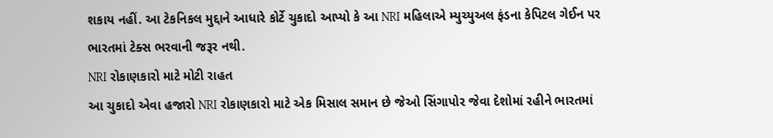શકાય નહીં. આ ટેકનિકલ મુદ્દાને આધારે કોર્ટે ચુકાદો આપ્યો કે આ NRI મહિલાએ મ્યુચ્યુઅલ ફંડના કેપિટલ ગેઈન પર ભારતમાં ટેક્સ ભરવાની જરૂર નથી.
NRI રોકાણકારો માટે મોટી રાહત
આ ચુકાદો એવા હજારો NRI રોકાણકારો માટે એક મિસાલ સમાન છે જેઓ સિંગાપોર જેવા દેશોમાં રહીને ભારતમાં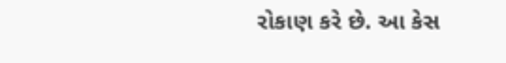રોકાણ કરે છે. આ કેસ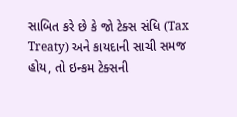સાબિત કરે છે કે જો ટેક્સ સંધિ (Tax Treaty) અને કાયદાની સાચી સમજ હોય, તો ઇન્કમ ટેક્સની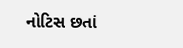નોટિસ છતાં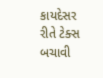કાયદેસર રીતે ટેક્સ બચાવી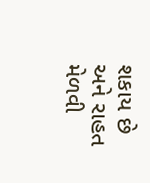શકાય છે અને રાહત મેળવી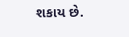શકાય છે.